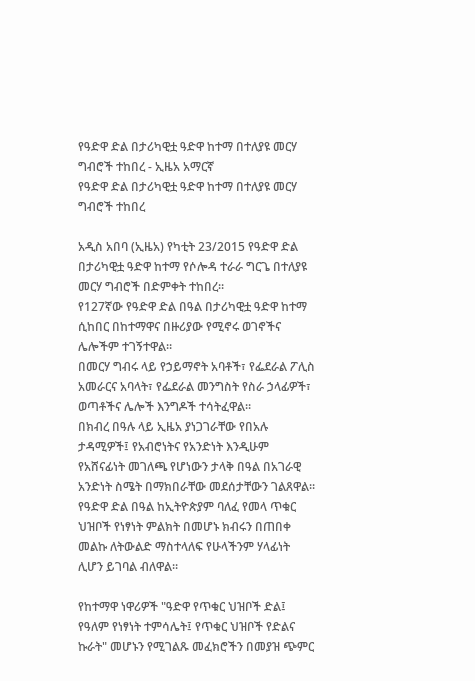የዓድዋ ድል በታሪካዊቷ ዓድዋ ከተማ በተለያዩ መርሃ ግብሮች ተከበረ - ኢዜአ አማርኛ
የዓድዋ ድል በታሪካዊቷ ዓድዋ ከተማ በተለያዩ መርሃ ግብሮች ተከበረ

አዲስ አበባ (ኢዜአ) የካቲት 23/2015 የዓድዋ ድል በታሪካዊቷ ዓድዋ ከተማ የሶሎዳ ተራራ ግርጌ በተለያዩ መርሃ ግብሮች በድምቀት ተከበረ።
የ127ኛው የዓድዋ ድል በዓል በታሪካዊቷ ዓድዋ ከተማ ሲከበር በከተማዋና በዙሪያው የሚኖሩ ወገኖችና ሌሎችም ተገኝተዋል።
በመርሃ ግብሩ ላይ የኃይማኖት አባቶች፣ የፌደራል ፖሊስ አመራርና አባላት፣ የፌደራል መንግስት የስራ ኃላፊዎች፣ ወጣቶችና ሌሎች እንግዶች ተሳትፈዋል።
በክብረ በዓሉ ላይ ኢዜአ ያነጋገራቸው የበአሉ ታዳሚዎች፤ የአብሮነትና የአንድነት እንዲሁም የአሸናፊነት መገለጫ የሆነውን ታላቅ በዓል በአገራዊ አንድነት ስሜት በማክበራቸው መደሰታቸውን ገልጸዋል።
የዓድዋ ድል በዓል ከኢትዮጵያም ባለፈ የመላ ጥቁር ህዝቦች የነፃነት ምልክት በመሆኑ ክብሩን በጠበቀ መልኩ ለትውልድ ማስተላለፍ የሁላችንም ሃላፊነት ሊሆን ይገባል ብለዋል።

የከተማዋ ነዋሪዎች "ዓድዋ የጥቁር ህዝቦች ድል፤ የዓለም የነፃነት ተምሳሌት፤ የጥቁር ህዝቦች የድልና ኩራት" መሆኑን የሚገልጹ መፈክሮችን በመያዝ ጭምር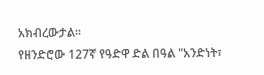አክብረውታል።
የዘንድሮው 127ኛ የዓድዋ ድል በዓል "አንድነት፣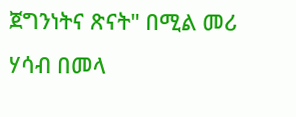ጀግንነትና ጽናት" በሚል መሪ ሃሳብ በመላ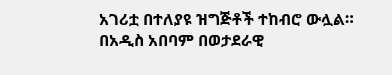አገሪቷ በተለያዩ ዝግጅቶች ተከብሮ ውሏል።
በአዲስ አበባም በወታደራዊ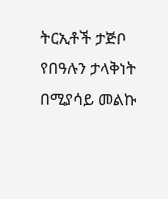ትርኢቶች ታጅቦ የበዓሉን ታላቅነት በሚያሳይ መልኩ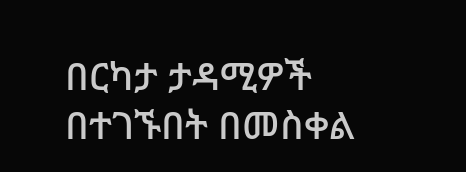በርካታ ታዳሚዎች በተገኙበት በመስቀል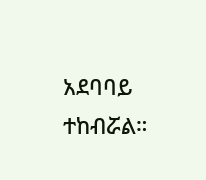አደባባይ ተከብሯል።